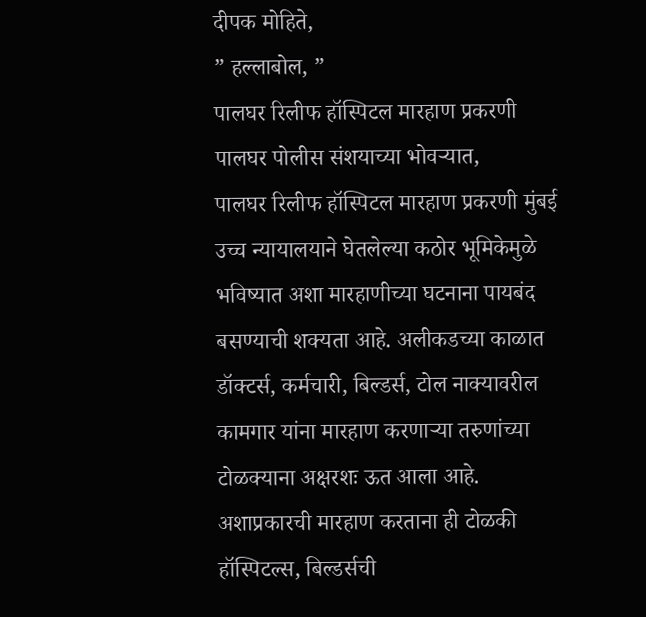दीपक मोहिते,
” हल्लाबोल, ”
पालघर रिलीफ हॉस्पिटल मारहाण प्रकरणी पालघर पोलीस संशयाच्या भोवऱ्यात,
पालघर रिलीफ हॉस्पिटल मारहाण प्रकरणी मुंबई उच्च न्यायालयाने घेतलेल्या कठोर भूमिकेमुळे भविष्यात अशा मारहाणीच्या घटनाना पायबंद बसण्याची शक्यता आहे. अलीकडच्या काळात डॉक्टर्स, कर्मचारी, बिल्डर्स, टोल नाक्यावरील कामगार यांना मारहाण करणाऱ्या तरुणांच्या टोळक्याना अक्षरशः ऊत आला आहे. अशाप्रकारची मारहाण करताना ही टोळकी हॉस्पिटल्स, बिल्डर्सची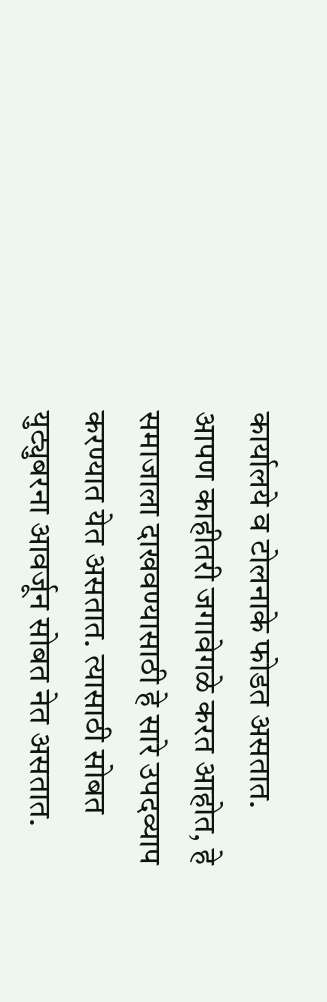कार्यालये व टोलनाके फोडत असतात. आपण काहीतरी जगावेगळे करत आहोत, हे समाजाला दाखवण्यासाठी हे सारे उपदव्याप करण्यात येत असतात. त्यासाठी सोबत युट्युबरना आवर्जून सोबत नेत असतात.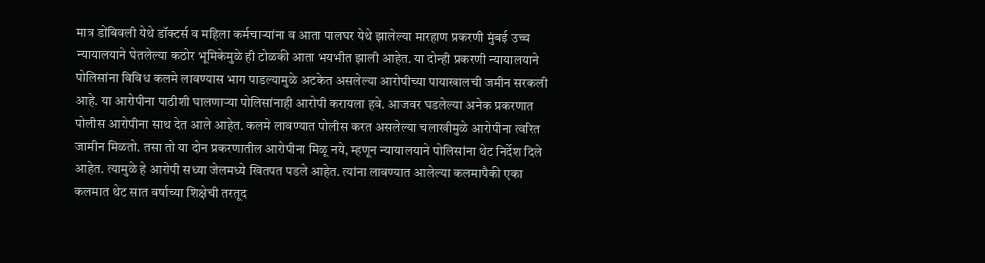मात्र डोंबिवली येथे डॉक्टर्स व महिला कर्मचाऱ्यांना व आता पालघर येथे झालेल्या मारहाण प्रकरणी मुंबई उच्च न्यायालयाने घेतलेल्या कठोर भूमिकेमुळे ही टोळकी आता भयभीत झाली आहेत. या दोन्ही प्रकरणी न्यायालयाने पोलिसांना विविध कलमे लावण्यास भाग पाडल्यामुळे अटकेत असलेल्या आरोपीच्या पायाखालची जमीन सरकली आहे. या आरोपीना पाठीशी घालणाऱ्या पोलिसांनाही आरोपी करायला हवे. आजवर घडलेल्या अनेक प्रकरणात पोलीस आरोपीना साथ देत आले आहेत. कलमे लावण्यात पोलीस करत असलेल्या चलाखीमुळे आरोपीना त्वरित जामीन मिळतो. तसा तो या दोन प्रकरणातील आरोपीना मिळू नये, म्हणून न्यायालयाने पोलिसांना थेट निर्देश दिले आहेत. त्यामुळे हे आरोपी सध्या जेलमध्ये खितपत पडले आहेत. त्यांना लावण्यात आलेल्या कलमापैकी एका कलमात थेट सात वर्षाच्या शिक्षेची तरतूद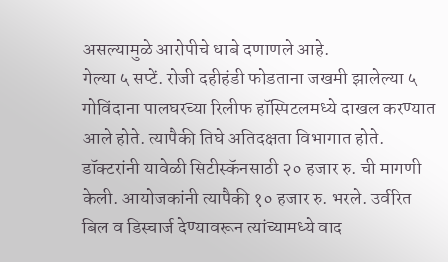असल्यामुळे आरोपीचे धाबे दणाणले आहे.
गेल्या ५ सप्टें. रोजी दहीहंडी फोडताना जखमी झालेल्या ५ गोविंदाना पालघरच्या रिलीफ हॉस्पिटलमध्ये दाखल करण्यात आले होते. त्यापैकी तिघे अतिदक्षता विभागात होते. डॉक्टरांनी यावेळी सिटीस्कॅनसाठी २० हजार रु. ची मागणी केली. आयोजकांनी त्यापैकी १० हजार रु. भरले. उर्वरित बिल व डिस्चार्ज देण्यावरून त्यांच्यामध्ये वाद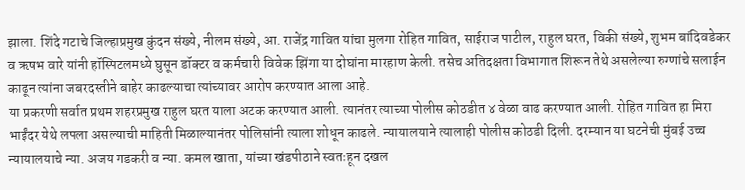झाला. शिंदे गटाचे जिल्हाप्रमुख कुंदन संख्ये, नीलम संख्ये, आ. राजेंद्र गावित यांचा मुलगा रोहित गावित, साईराज पाटील, राहुल घरत, विकी संख्ये, शुभम बांदिवडेकर व ऋषभ वारे यांनी हॉस्पिटलमध्ये घुसून डॉक्टर व कर्मचारी विवेक झिंगा या दोघांना मारहाण केली. तसेच अतिदक्षता विभागात शिरून तेथे असलेल्या रुग्णांचे सलाईन काढून त्यांना जबरदस्तीने बाहेर काढल्याचा त्यांच्यावर आरोप करण्यात आला आहे.
या प्रकरणी सर्वात प्रथम शहरप्रमुख राहुल घरत याला अटक करण्यात आली. त्यानंतर त्याच्या पोलीस कोठडीत ४ वेळा वाढ करण्यात आली. रोहित गावित हा मिरा भाईंदर येथे लपला असल्याची माहिती मिळाल्यानंतर पोलिसांनी त्याला शोधून काढले. न्यायालयाने त्यालाही पोलीस कोठडी दिली. दरम्यान या घटनेची मुंबई उच्च न्यायालयाचे न्या. अजय गडकरी व न्या. कमल खाता, यांच्या खंडपीठाने स्वतःहून दखल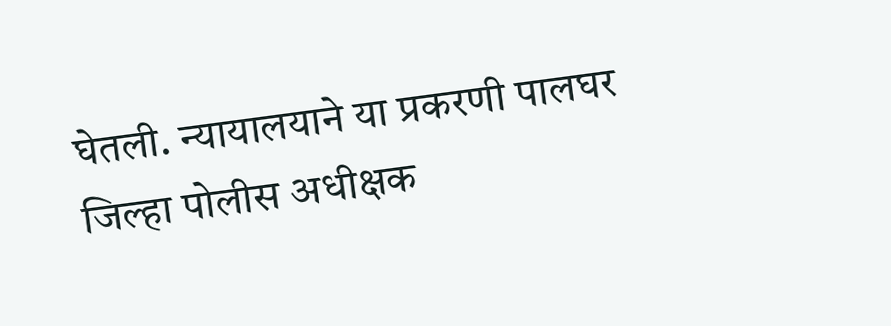घेतली. न्यायालयाने या प्रकरणी पालघर जिल्हा पोलीस अधीक्षक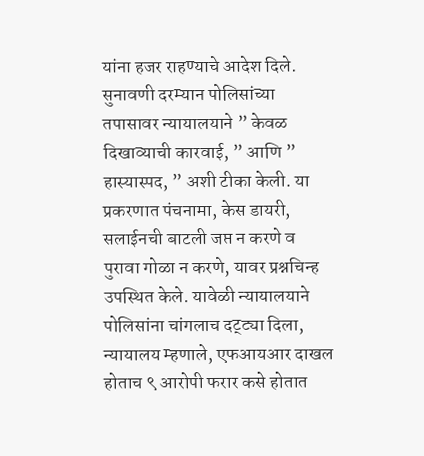यांना हजर राहण्याचे आदेश दिले. सुनावणी दरम्यान पोलिसांच्या तपासावर न्यायालयाने ” केवळ दिखाव्याची कारवाई, ” आणि ” हास्यास्पद, ” अशी टीका केली. या प्रकरणात पंचनामा, केस डायरी, सलाईनची बाटली जप्त न करणे व पुरावा गोळा न करणे, यावर प्रश्नचिन्ह उपस्थित केले. यावेळी न्यायालयाने पोलिसांना चांगलाच दट्ट्या दिला, न्यायालय म्हणाले, एफआयआर दाखल होताच ९ आरोपी फरार कसे होतात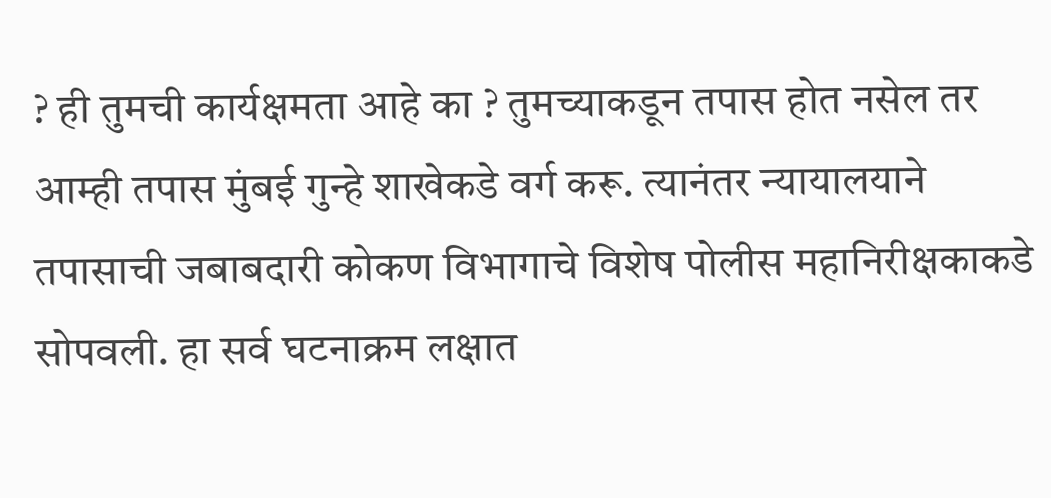? ही तुमची कार्यक्षमता आहे का ? तुमच्याकडून तपास होत नसेल तर आम्ही तपास मुंबई गुन्हे शाखेकडे वर्ग करू. त्यानंतर न्यायालयाने तपासाची जबाबदारी कोकण विभागाचे विशेष पोलीस महानिरीक्षकाकडे सोपवली. हा सर्व घटनाक्रम लक्षात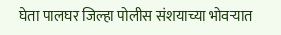घेता पालघर जिल्हा पोलीस संशयाच्या भोवऱ्यात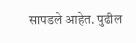सापडले आहेत. पुढील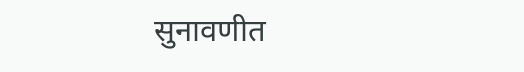सुनावणीत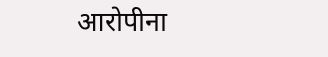आरोपीना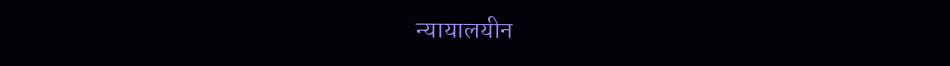न्यायालयीन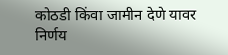कोठडी किंवा जामीन देणे यावर निर्णय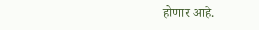होणार आहे.